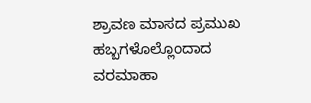ಶ್ರಾವಣ ಮಾಸದ ಪ್ರಮುಖ ಹಬ್ಬಗಳೊಲ್ಲೊಂದಾದ ವರಮಾಹಾ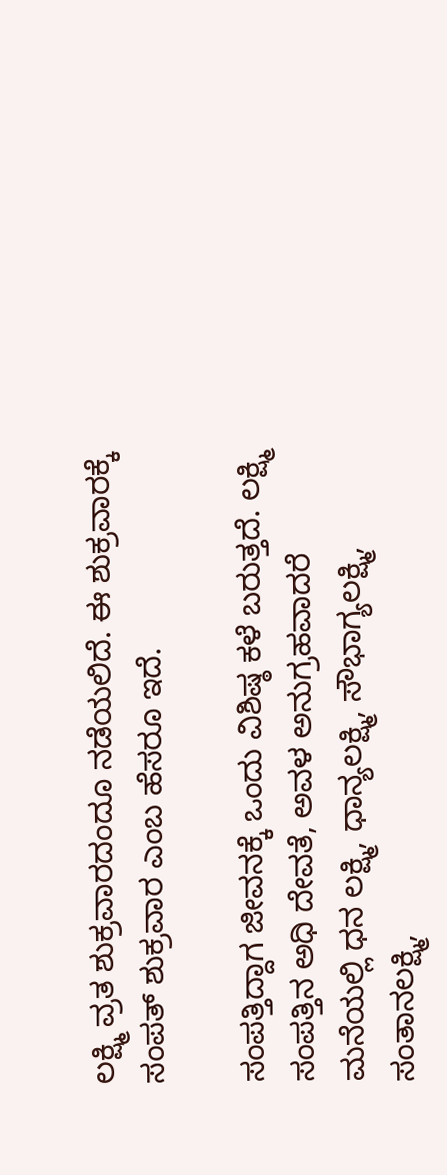ಲಕ್ಷ್ಮಿ ವ್ರತ ಶುಕ್ರವಾರದಂದೂ ನಡೆಯಲಿದೆ. ಈ ಶುಕ್ರವಾರಕ್ಕೆ ಸಂಪತ್ ಶುಕ್ರವಾರ ಎಂಬ ಹೆಸರೂ ಇದೆ.

ಸಂಪತ್ತಿದ್ದಾಗ ಜೀವನಕ್ಕೆ ಒಂದು ವಿಶಿಷ್ಠ ಕಳೆ ಬರುತ್ತದೆ. ಲಕ್ಷ್ಮಿ ಸಂಪತ್ತಿನ ಅಧಿ ದೇವತೆ, ಅವಳ ಅನುಗ್ರಹವಾದರೆ ಮನೆಯಲ್ಲಿ ಧನ ಲಕ್ಷ್ಮಿ, ಧಾನ್ಯಲಕ್ಷ್ಮಿ, ಸೌಭಾಗ್ಯಲಕ್ಷ್ಮಿ, ಸಂತಾನಲಕ್ಷ್ಮಿ,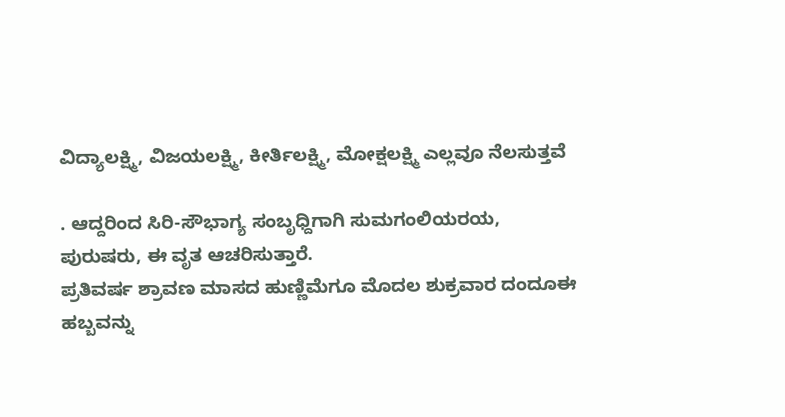ವಿದ್ಯಾಲಕ್ಷ್ಮಿ, ವಿಜಯಲಕ್ಷ್ಮಿ, ಕೀರ್ತಿಲಕ್ಷ್ಮಿ, ಮೋಕ್ಷಲಕ್ಷ್ಮಿ ಎಲ್ಲವೂ ನೆಲಸುತ್ತವೆ

. ಆದ್ದರಿಂದ ಸಿರಿ-ಸೌಭಾಗ್ಯ ಸಂಬೃಧ್ದಿಗಾಗಿ ಸುಮಗಂಲಿಯರಯ, ಪುರುಷರು, ಈ ವೃತ ಆಚರಿಸುತ್ತಾರೆ.
ಪ್ರತಿವರ್ಷ ಶ್ರಾವಣ ಮಾಸದ ಹುಣ್ಣಿಮೆಗೂ ಮೊದಲ ಶುಕ್ರವಾರ ದಂದೂಈ ಹಬ್ಬವನ್ನು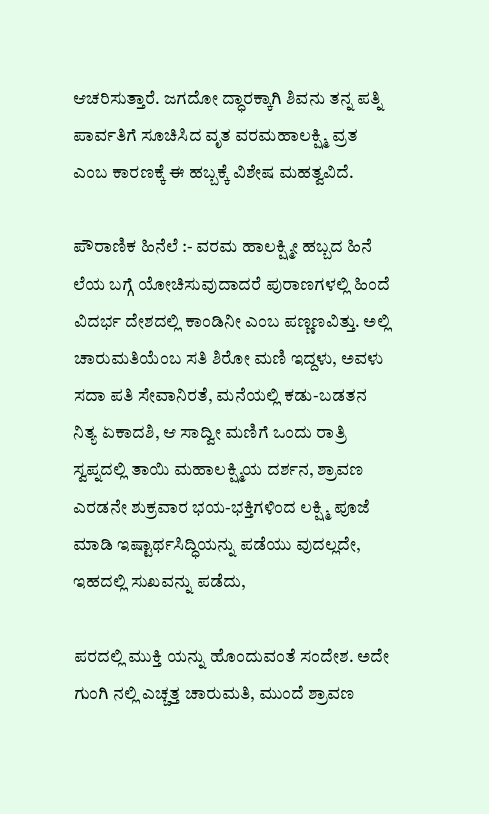ಆಚರಿಸುತ್ತಾರೆ. ಜಗದೋ ದ್ಧಾರಕ್ಕಾಗಿ ಶಿವನು ತನ್ನ ಪತ್ನಿ ಪಾರ್ವತಿಗೆ ಸೂಚಿಸಿದ ವೃತ ವರಮಹಾಲಕ್ಷ್ಮಿ ವ್ರತ ಎಂಬ ಕಾರಣಕ್ಕೆ ಈ ಹಬ್ಬಕ್ಕೆ ವಿಶೇಷ ಮಹತ್ವವಿದೆ.

ಪೌರಾಣಿಕ ಹಿನೆಲೆ :- ವರಮ ಹಾಲಕ್ಷ್ಮೀ ಹಬ್ಬದ ಹಿನೆ ಲೆಯ ಬಗ್ಗೆ ಯೋಚಿಸುವುದಾದರೆ ಪುರಾಣಗಳಲ್ಲಿ ಹಿಂದೆ ವಿದರ್ಭ ದೇಶದಲ್ಲಿ ಕಾಂಡಿನೀ ಎಂಬ ಪಣ್ಣಣವಿತ್ತು. ಅಲ್ಲಿ ಚಾರುಮತಿಯೆಂಬ ಸತಿ ಶಿರೋ ಮಣಿ ಇದ್ದಳು, ಅವಳು ಸದಾ ಪತಿ ಸೇವಾನಿರತೆ, ಮನೆಯಲ್ಲಿ ಕಡು-ಬಡತನ ನಿತ್ಯ ಏಕಾದಶಿ, ಆ ಸಾದ್ವೀ ಮಣಿಗೆ ಒಂದು ರಾತ್ರಿ ಸ್ವಪ್ನದಲ್ಲಿ ತಾಯಿ ಮಹಾಲಕ್ಷ್ಮಿಯ ದರ್ಶನ, ಶ್ರಾವಣ ಎರಡನೇ ಶುಕ್ರವಾರ ಭಯ-ಭಕ್ತಿಗಳಿಂದ ಲಕ್ಷ್ಮಿ ಪೂಜೆ ಮಾಡಿ ಇಷ್ಟಾರ್ಥಸಿದ್ಧಿಯನ್ನು ಪಡೆಯು ವುದಲ್ಲದೇ, ಇಹದಲ್ಲಿ ಸುಖವನ್ನು ಪಡೆದು,

ಪರದಲ್ಲಿ ಮುಕ್ತಿ ಯನ್ನು ಹೊಂದುವಂತೆ ಸಂದೇಶ. ಅದೇ ಗುಂಗಿ ನಲ್ಲಿ ಎಚ್ಚತ್ತ ಚಾರುಮತಿ, ಮುಂದೆ ಶ್ರಾವಣ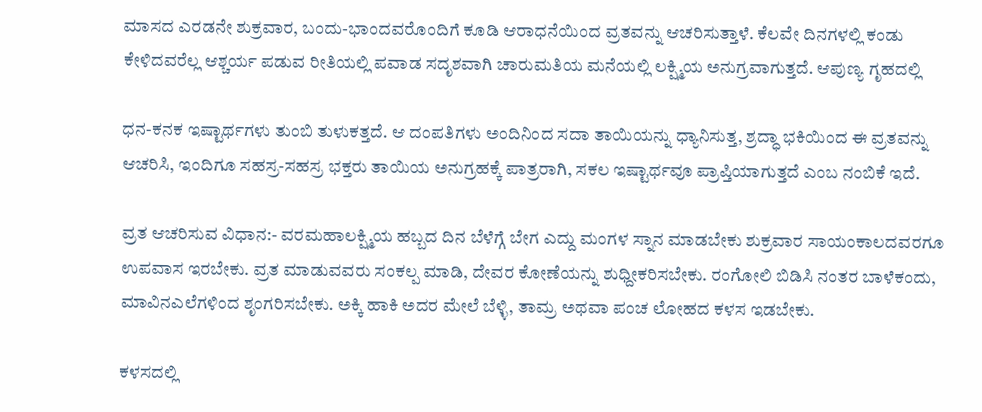ಮಾಸದ ಎರಡನೇ ಶುಕ್ರವಾರ, ಬಂದು-ಭಾಂದವರೊಂದಿಗೆ ಕೂಡಿ ಆರಾಧನೆಯಿಂದ ವ್ರತವನ್ನು ಆಚರಿಸುತ್ತಾಳೆ. ಕೆಲವೇ ದಿನಗಳಲ್ಲಿ ಕಂಡು ಕೇಳಿದವರೆಲ್ಲ ಆಶ್ಚರ್ಯ ಪಡುವ ರೀತಿಯಲ್ಲಿ ಪವಾಡ ಸದೃಶವಾಗಿ ಚಾರುಮತಿಯ ಮನೆಯಲ್ಲಿ ಲಕ್ಷ್ಮಿಯ ಅನುಗ್ರವಾಗುತ್ತದೆ. ಆಪುಣ್ಯ ಗೃಹದಲ್ಲಿ

ಧನ-ಕನಕ ಇಷ್ಟಾರ್ಥಗಳು ತುಂಬಿ ತುಳುಕತ್ತದೆ. ಆ ದಂಪತಿಗಳು ಅಂದಿನಿಂದ ಸದಾ ತಾಯಿಯನ್ನು ಧ್ಯಾನಿಸುತ್ತ, ಶ್ರದ್ಧಾ ಭಕಿಯಿಂದ ಈ ವ್ರತವನ್ನು ಆಚರಿಸಿ, ಇಂದಿಗೂ ಸಹಸ್ರ-ಸಹಸ್ರ ಭಕ್ತರು ತಾಯಿಯ ಅನುಗ್ರಹಕ್ಕೆ ಪಾತ್ರರಾಗಿ, ಸಕಲ ಇಷ್ಟಾರ್ಥವೂ ಪ್ರಾಪ್ತಿಯಾಗುತ್ತದೆ ಎಂಬ ನಂಬಿಕೆ ಇದೆ.

ವ್ರತ ಆಚರಿಸುವ ವಿಧಾನ:- ವರಮಹಾಲಕ್ಷ್ಮಿಯ ಹಬ್ಬದ ದಿನ ಬೆಳೆಗ್ಗೆ ಬೇಗ ಎದ್ದು ಮಂಗಳ ಸ್ನಾನ ಮಾಡಬೇಕು ಶುಕ್ರವಾರ ಸಾಯಂಕಾಲದವರಗೂ ಉಪವಾಸ ಇರಬೇಕು. ವ್ರತ ಮಾಡುವವರು ಸಂಕಲ್ಪ ಮಾಡಿ, ದೇವರ ಕೋಣೆಯನ್ನು ಶುಧ್ದೀಕರಿಸಬೇಕು. ರಂಗೋಲಿ ಬಿಡಿಸಿ ನಂತರ ಬಾಳೆಕಂದು, ಮಾವಿನಎಲೆಗಳಿಂದ ಶೃಂಗರಿಸಬೇಕು. ಅಕ್ಕಿ ಹಾಕಿ ಅದರ ಮೇಲೆ ಬೆಳ್ಳಿ, ತಾಮ್ರ ಅಥವಾ ಪಂಚ ಲೋಹದ ಕಳಸ ಇಡಬೇಕು.

ಕಳಸದಲ್ಲಿ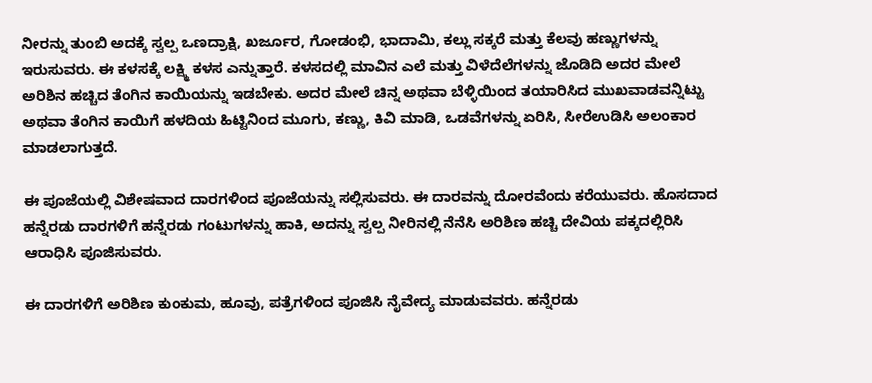ನೀರನ್ನು ತುಂಬಿ ಅದಕ್ಕೆ ಸ್ವಲ್ಪ ಒಣದ್ರಾಕ್ಷಿ, ಖರ್ಜೂರ, ಗೋಡಂಭಿ, ಭಾದಾಮಿ, ಕಲ್ಲು ಸಕ್ಕರೆ ಮತ್ತು ಕೆಲವು ಹಣ್ಣುಗಳನ್ನು ಇರುಸುವರು. ಈ ಕಳಸಕ್ಕೆ ಲಕ್ಷ್ಮಿ ಕಳಸ ಎನ್ನುತ್ತಾರೆ. ಕಳಸದಲ್ಲಿ ಮಾವಿನ ಎಲೆ ಮತ್ತು ವಿಳೆದೆಲೆಗಳನ್ನು ಜೊಡಿದಿ ಅದರ ಮೇಲೆ ಅರಿಶಿನ ಹಚ್ಚಿದ ತೆಂಗಿನ ಕಾಯಿಯನ್ನು ಇಡಬೇಕು. ಅದರ ಮೇಲೆ ಚಿನ್ನ ಅಥವಾ ಬೆಳ್ಳಿಯಿಂದ ತಯಾರಿಸಿದ ಮುಖವಾಡವನ್ನಿಟ್ಟು ಅಥವಾ ತೆಂಗಿನ ಕಾಯಿಗೆ ಹಳದಿಯ ಹಿಟ್ಟಿನಿಂದ ಮೂಗು, ಕಣ್ಣು, ಕಿವಿ ಮಾಡಿ, ಒಡವೆಗಳನ್ನು ಏರಿಸಿ, ಸೀರೆಉಡಿಸಿ ಅಲಂಕಾರ ಮಾಡಲಾಗುತ್ತದೆ.

ಈ ಪೂಜೆಯಲ್ಲಿ ವಿಶೇಷವಾದ ದಾರಗಳಿಂದ ಪೂಜೆಯನ್ನು ಸಲ್ಲಿಸುವರು. ಈ ದಾರವನ್ನು ದೋರವೆಂದು ಕರೆಯುವರು. ಹೊಸದಾದ ಹನ್ನೆರಡು ದಾರಗಳಿಗೆ ಹನ್ನೆರಡು ಗಂಟುಗಳನ್ನು ಹಾಕಿ, ಅದನ್ನು ಸ್ವಲ್ಪ ನೀರಿನಲ್ಲಿ ನೆನೆಸಿ ಅರಿಶಿಣ ಹಚ್ಚಿ ದೇವಿಯ ಪಕ್ಕದಲ್ಲಿರಿಸಿ ಆರಾಧಿಸಿ ಪೂಜಿಸುವರು.

ಈ ದಾರಗಳಿಗೆ ಅರಿಶಿಣ ಕುಂಕುಮ, ಹೂವು, ಪತ್ರೆಗಳಿಂದ ಪೂಜಿಸಿ ನೈವೇದ್ಯ ಮಾಡುವವರು. ಹನ್ನೆರಡು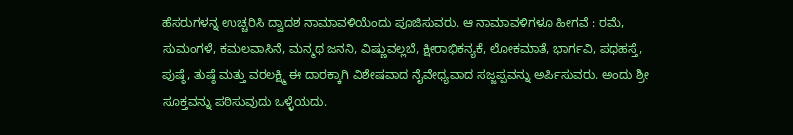ಹೆಸರುಗಳನ್ನ ಉಚ್ಚರಿಸಿ ದ್ವಾದಶ ನಾಮಾವಳಿಯೆಂದು ಪೂಜಿಸುವರು. ಆ ನಾಮಾವಳಿಗಳೂ ಹೀಗವೆ : ರಮೆ, ಸುಮಂಗಳೆ, ಕಮಲವಾಸಿನೆ, ಮನ್ಮಥ ಜನನಿ, ವಿಷ್ಣುವಲ್ಲಬೆ, ಕ್ಷೀರಾಭಿಕನ್ಯಕೆ, ಲೋಕಮಾತೆ, ಭಾರ್ಗವಿ, ಪಧಹಸ್ತೆ, ಪುಷ್ಠೆ, ತುಷ್ಠೆ ಮತ್ತು ವರಲಕ್ಷ್ಮಿ ಈ ದಾರಕ್ಕಾಗಿ ವಿಶೇಷವಾದ ನೈವೇಧ್ಯವಾದ ಸಜ್ಜಪ್ಪವನ್ನು ಅರ್ಪಿಸುವರು. ಅಂದು ಶ್ರೀ ಸೂಕ್ತವನ್ನು ಪಠಿಸುವುದು ಒಳ್ಳೆಯದು.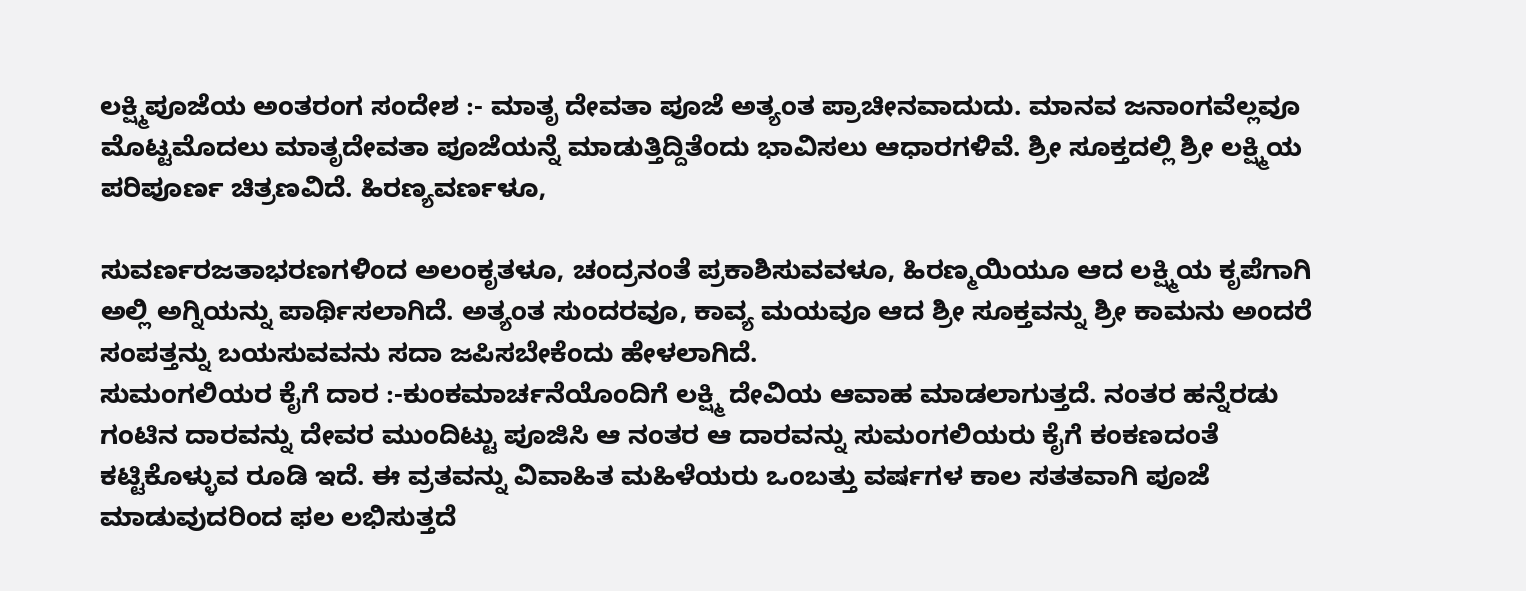ಲಕ್ಷ್ಮಿಪೂಜೆಯ ಅಂತರಂಗ ಸಂದೇಶ :- ಮಾತೃ ದೇವತಾ ಪೂಜೆ ಅತ್ಯಂತ ಪ್ರಾಚೀನವಾದುದು. ಮಾನವ ಜನಾಂಗವೆಲ್ಲವೂ ಮೊಟ್ಟಮೊದಲು ಮಾತೃದೇವತಾ ಪೂಜೆಯನ್ನೆ ಮಾಡುತ್ತಿದ್ದಿತೆಂದು ಭಾವಿಸಲು ಆಧಾರಗಳಿವೆ. ಶ್ರೀ ಸೂಕ್ತದಲ್ಲಿ ಶ್ರೀ ಲಕ್ಷ್ಮಿಯ ಪರಿಪೂರ್ಣ ಚಿತ್ರಣವಿದೆ. ಹಿರಣ್ಯವರ್ಣಳೂ,

ಸುವರ್ಣರಜತಾಭರಣಗಳಿಂದ ಅಲಂಕೃತಳೂ, ಚಂದ್ರನಂತೆ ಪ್ರಕಾಶಿಸುವವಳೂ, ಹಿರಣ್ಮಯಿಯೂ ಆದ ಲಕ್ಷ್ಮಿಯ ಕೃಪೆಗಾಗಿ ಅಲ್ಲಿ ಅಗ್ನಿಯನ್ನು ಪಾರ್ಥಿಸಲಾಗಿದೆ. ಅತ್ಯಂತ ಸುಂದರವೂ, ಕಾವ್ಯ ಮಯವೂ ಆದ ಶ್ರೀ ಸೂಕ್ತವನ್ನು ಶ್ರೀ ಕಾಮನು ಅಂದರೆ ಸಂಪತ್ತನ್ನು ಬಯಸುವವನು ಸದಾ ಜಪಿಸಬೇಕೆಂದು ಹೇಳಲಾಗಿದೆ.
ಸುಮಂಗಲಿಯರ ಕೈಗೆ ದಾರ :-ಕುಂಕಮಾರ್ಚನೆಯೊಂದಿಗೆ ಲಕ್ಷ್ಮಿ ದೇವಿಯ ಆವಾಹ ಮಾಡಲಾಗುತ್ತದೆ. ನಂತರ ಹನ್ನೆರಡು ಗಂಟಿನ ದಾರವನ್ನು ದೇವರ ಮುಂದಿಟ್ಟು ಪೂಜಿಸಿ ಆ ನಂತರ ಆ ದಾರವನ್ನು ಸುಮಂಗಲಿಯರು ಕೈಗೆ ಕಂಕಣದಂತೆ ಕಟ್ಟಿಕೊಳ್ಳುವ ರೂಡಿ ಇದೆ. ಈ ವ್ರತವನ್ನು ವಿವಾಹಿತ ಮಹಿಳೆಯರು ಒಂಬತ್ತು ವರ್ಷಗಳ ಕಾಲ ಸತತವಾಗಿ ಪೂಜೆ ಮಾಡುವುದರಿಂದ ಫಲ ಲಭಿಸುತ್ತದೆ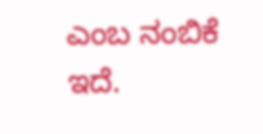ಎಂಬ ನಂಬಿಕೆ ಇದೆ.